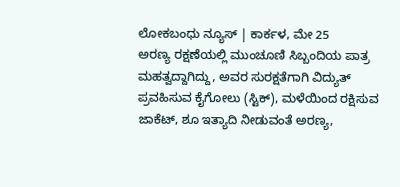ಲೋಕಬಂಧು ನ್ಯೂಸ್ | ಕಾರ್ಕಳ, ಮೇ 25
ಅರಣ್ಯ ರಕ್ಷಣೆಯಲ್ಲಿ ಮುಂಚೂಣಿ ಸಿಬ್ಬಂದಿಯ ಪಾತ್ರ ಮಹತ್ವದ್ದಾಗಿದ್ದು, ಅವರ ಸುರಕ್ಷತೆಗಾಗಿ ವಿದ್ಯುತ್ ಪ್ರವಹಿಸುವ ಕೈಗೋಲು (ಸ್ಟಿಕ್), ಮಳೆಯಿಂದ ರಕ್ಷಿಸುವ ಜಾಕೆಟ್, ಶೂ ಇತ್ಯಾದಿ ನೀಡುವಂತೆ ಅರಣ್ಯ,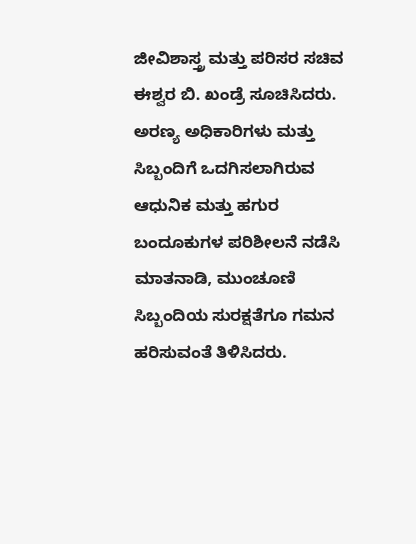ಜೀವಿಶಾಸ್ತ್ರ ಮತ್ತು ಪರಿಸರ ಸಚಿವ ಈಶ್ವರ ಬಿ. ಖಂಡ್ರೆ ಸೂಚಿಸಿದರು.
ಅರಣ್ಯ ಅಧಿಕಾರಿಗಳು ಮತ್ತು ಸಿಬ್ಬಂದಿಗೆ ಒದಗಿಸಲಾಗಿರುವ ಆಧುನಿಕ ಮತ್ತು ಹಗುರ ಬಂದೂಕುಗಳ ಪರಿಶೀಲನೆ ನಡೆಸಿ ಮಾತನಾಡಿ, ಮುಂಚೂಣಿ ಸಿಬ್ಬಂದಿಯ ಸುರಕ್ಷತೆಗೂ ಗಮನ ಹರಿಸುವಂತೆ ತಿಳಿಸಿದರು.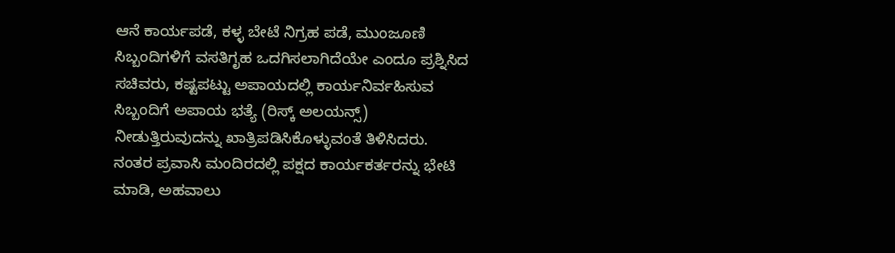ಆನೆ ಕಾರ್ಯಪಡೆ, ಕಳ್ಳ ಬೇಟೆ ನಿಗ್ರಹ ಪಡೆ, ಮುಂಜೂಣಿ ಸಿಬ್ಬಂದಿಗಳಿಗೆ ವಸತಿಗೃಹ ಒದಗಿಸಲಾಗಿದೆಯೇ ಎಂದೂ ಪ್ರಶ್ನಿಸಿದ ಸಚಿವರು, ಕಷ್ಟಪಟ್ಟು ಅಪಾಯದಲ್ಲಿ ಕಾರ್ಯನಿರ್ವಹಿಸುವ ಸಿಬ್ಬಂದಿಗೆ ಅಪಾಯ ಭತ್ಯೆ (ರಿಸ್ಕ್ ಅಲಯನ್ಸ್) ನೀಡುತ್ತಿರುವುದನ್ನು ಖಾತ್ರಿಪಡಿಸಿಕೊಳ್ಳುವಂತೆ ತಿಳಿಸಿದರು.
ನಂತರ ಪ್ರವಾಸಿ ಮಂದಿರದಲ್ಲಿ ಪಕ್ಷದ ಕಾರ್ಯಕರ್ತರನ್ನು ಭೇಟಿ ಮಾಡಿ, ಅಹವಾಲು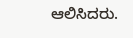ಆಲಿಸಿದರು.